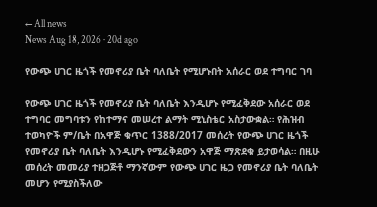← All news
News Aug 18, 2026 · 20d ago

የውጭ ሀገር ዜጎች የመኖሪያ ቤት ባለቤት የሚሆኑበት አሰራር ወደ ተግባር ገባ

የውጭ ሀገር ዜጎች የመኖሪያ ቤት ባለቤት እንዲሆኑ የሚፈቅደው አሰራር ወደ ተግባር መግባቱን የከተማና መሠረተ ልማት ሚኒስቴር አስታውቋል። የሕዝብ ተወካዮች ም/ቤት በአዋጅ ቁጥር 1388/2017 መሰረት የውጭ ሀገር ዜጎች የመኖሪያ ቤት ባለቤት እንዲሆኑ የሚፈቅደውን አዋጅ ማጽደቁ ይታወሳል። በዚሁ መሰረት መመሪያ ተዘጋጅቶ ማንኛውም የውጭ ሀገር ዜጋ የመኖሪያ ቤት ባለቤት መሆን የሚያስችለው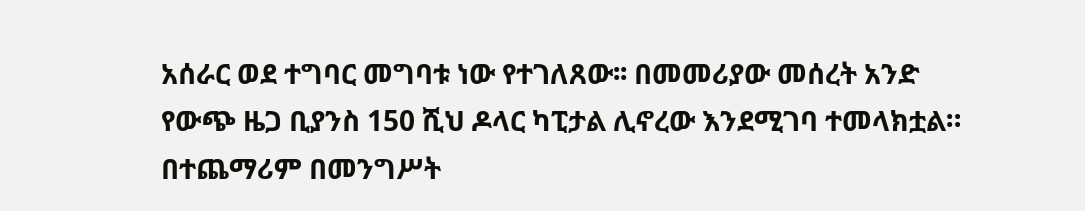አሰራር ወደ ተግባር መግባቱ ነው የተገለጸው፡፡ በመመሪያው መሰረት አንድ የውጭ ዜጋ ቢያንስ 150 ሺህ ዶላር ካፒታል ሊኖረው እንደሚገባ ተመላክቷል። በተጨማሪም በመንግሥት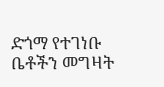ድጎማ የተገነቡ ቤቶችን መግዛት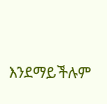እንደማይችሉም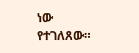ነው የተገለጸው።